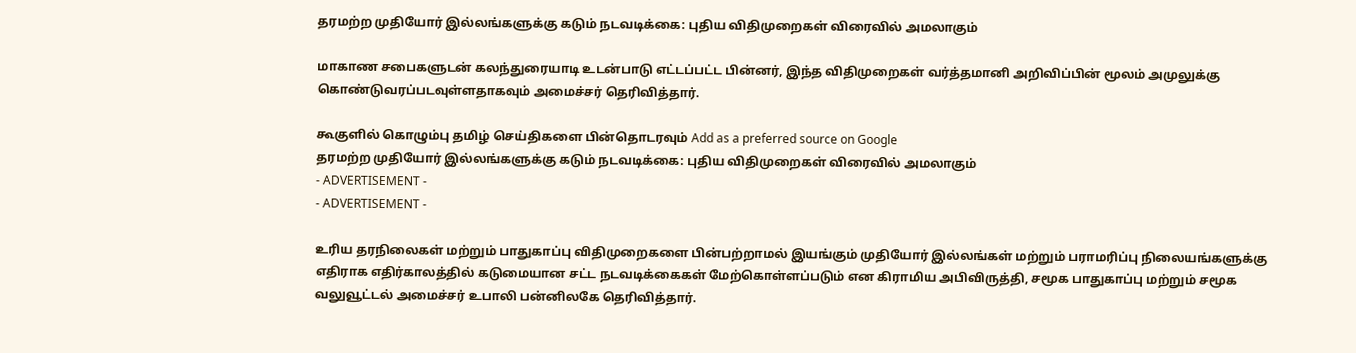தரமற்ற முதியோர் இல்லங்களுக்கு கடும் நடவடிக்கை: புதிய விதிமுறைகள் விரைவில் அமலாகும்

மாகாண சபைகளுடன் கலந்துரையாடி உடன்பாடு எட்டப்பட்ட பின்னர், இந்த விதிமுறைகள் வர்த்தமானி அறிவிப்பின் மூலம் அமுலுக்கு கொண்டுவரப்படவுள்ளதாகவும் அமைச்சர் தெரிவித்தார்.

கூகுளில் கொழும்பு தமிழ் செய்திகளை பின்தொடரவும் Add as a preferred source on Google
தரமற்ற முதியோர் இல்லங்களுக்கு கடும் நடவடிக்கை: புதிய விதிமுறைகள் விரைவில் அமலாகும்
- ADVERTISEMENT -
- ADVERTISEMENT -

உரிய தரநிலைகள் மற்றும் பாதுகாப்பு விதிமுறைகளை பின்பற்றாமல் இயங்கும் முதியோர் இல்லங்கள் மற்றும் பராமரிப்பு நிலையங்களுக்கு எதிராக எதிர்காலத்தில் கடுமையான சட்ட நடவடிக்கைகள் மேற்கொள்ளப்படும் என கிராமிய அபிவிருத்தி, சமூக பாதுகாப்பு மற்றும் சமூக வலுவூட்டல் அமைச்சர் உபாலி பன்னிலகே தெரிவித்தார்.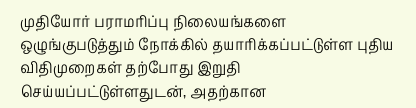முதியோர் பராமரிப்பு நிலையங்களை ஒழுங்குபடுத்தும் நோக்கில் தயாரிக்கப்பட்டுள்ள புதிய விதிமுறைகள் தற்போது இறுதி செய்யப்பட்டுள்ளதுடன், அதற்கான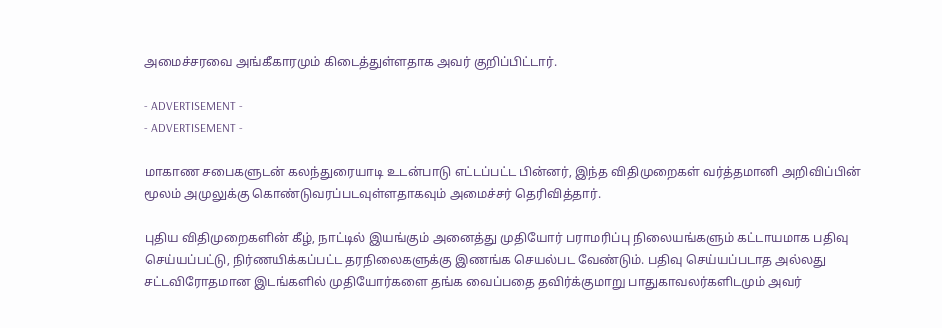அமைச்சரவை அங்கீகாரமும் கிடைத்துள்ளதாக அவர் குறிப்பிட்டார்.

- ADVERTISEMENT -
- ADVERTISEMENT -

மாகாண சபைகளுடன் கலந்துரையாடி உடன்பாடு எட்டப்பட்ட பின்னர், இந்த விதிமுறைகள் வர்த்தமானி அறிவிப்பின் மூலம் அமுலுக்கு கொண்டுவரப்படவுள்ளதாகவும் அமைச்சர் தெரிவித்தார்.

புதிய விதிமுறைகளின் கீழ், நாட்டில் இயங்கும் அனைத்து முதியோர் பராமரிப்பு நிலையங்களும் கட்டாயமாக பதிவு செய்யப்பட்டு, நிர்ணயிக்கப்பட்ட தரநிலைகளுக்கு இணங்க செயல்பட வேண்டும். பதிவு செய்யப்படாத அல்லது சட்டவிரோதமான இடங்களில் முதியோர்களை தங்க வைப்பதை தவிர்க்குமாறு பாதுகாவலர்களிடமும் அவர்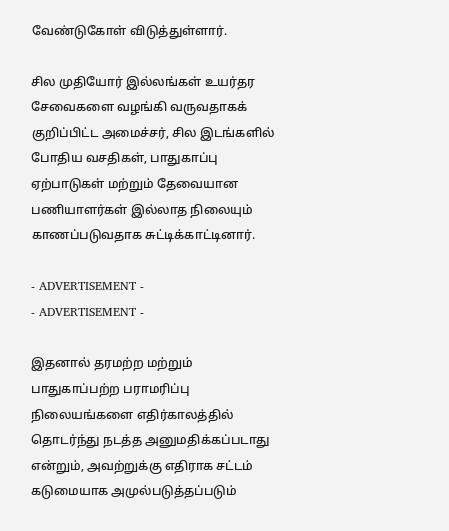வேண்டுகோள் விடுத்துள்ளார்.

சில முதியோர் இல்லங்கள் உயர்தர சேவைகளை வழங்கி வருவதாகக் குறிப்பிட்ட அமைச்சர், சில இடங்களில் போதிய வசதிகள், பாதுகாப்பு ஏற்பாடுகள் மற்றும் தேவையான பணியாளர்கள் இல்லாத நிலையும் காணப்படுவதாக சுட்டிக்காட்டினார்.

- ADVERTISEMENT -
- ADVERTISEMENT -

இதனால் தரமற்ற மற்றும் பாதுகாப்பற்ற பராமரிப்பு நிலையங்களை எதிர்காலத்தில் தொடர்ந்து நடத்த அனுமதிக்கப்படாது என்றும், அவற்றுக்கு எதிராக சட்டம் கடுமையாக அமுல்படுத்தப்படும்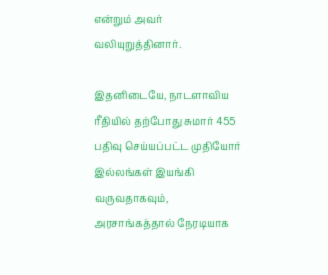என்றும் அவர் வலியுறுத்தினார்.

இதனிடையே, நாடளாவிய ரீதியில் தற்போது சுமார் 455 பதிவு செய்யப்பட்ட முதியோர் இல்லங்கள் இயங்கி வருவதாகவும், அரசாங்கத்தால் நேரடியாக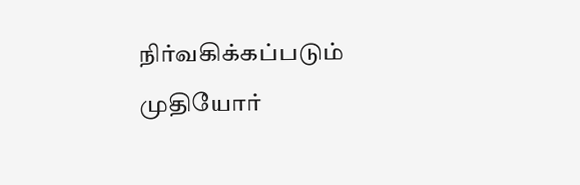நிர்வகிக்கப்படும் முதியோர்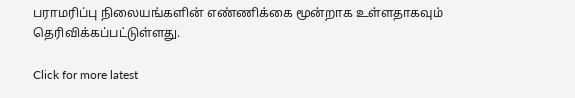பராமரிப்பு நிலையங்களின் எண்ணிக்கை மூன்றாக உள்ளதாகவும் தெரிவிக்கப்பட்டுள்ளது.

Click for more latest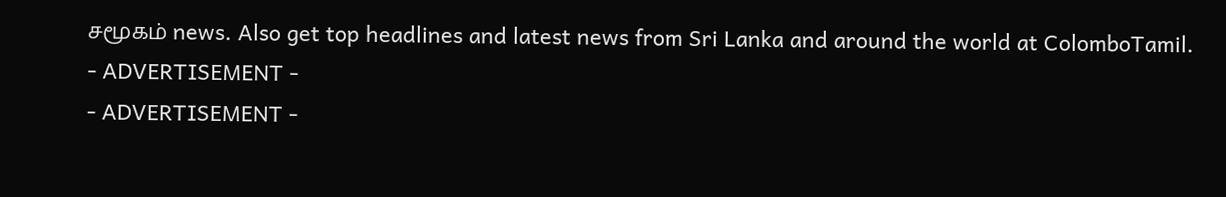சமூகம் news. Also get top headlines and latest news from Sri Lanka and around the world at ColomboTamil.
- ADVERTISEMENT -
- ADVERTISEMENT -